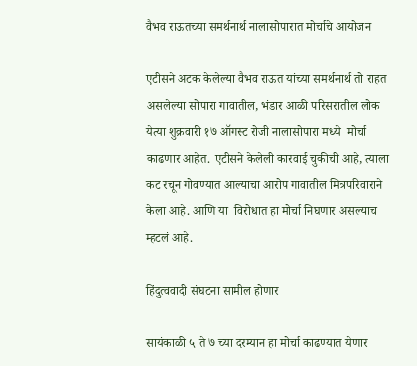वैभव राऊतच्या समर्थनार्थ नालासोपारात मोर्चाचे आयोजन

एटीसने अटक केलेल्या वैभव राऊत यांच्या समर्थनार्थ तो राहत असलेल्या सोपारा गावातील, भंडार आळी परिसरातील लोक येत्या शुक्रवारी १७ ऑगस्ट रोजी नालासोपारा मध्ये  मोर्चा काढणार आहेत. एटीसने केलेली कारवाई चुकीची आहे, त्याला कट रचून गोवण्यात आल्याचा आरोप गावातील मित्रपरिवाराने केला आहे. आणि या  विरोधात हा मोर्चा निघणार असल्याच म्हटलं आहे.

हिंदुत्ववादी संघटना सामील होणार

सायंकाळी ५ ते ७ च्या दरम्यान हा मोर्चा काढण्यात येणार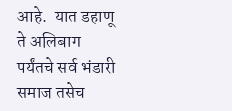आहे.  यात डहाणू ते अलिबाग पर्यंतचे सर्व भंडारी समाज तसेच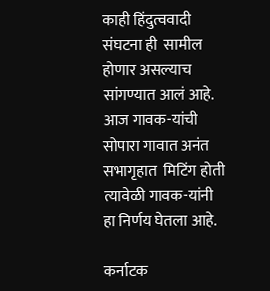काही हिंदुत्ववादी संघटना ही  सामील होणार असल्याच सांगण्यात आलं आहे. आज गावक-यांची सोपारा गावात अनंत सभागृहात  मिटिंग होती त्यावेळी गावक-यांनी हा निर्णय घेतला आहे.

कर्नाटक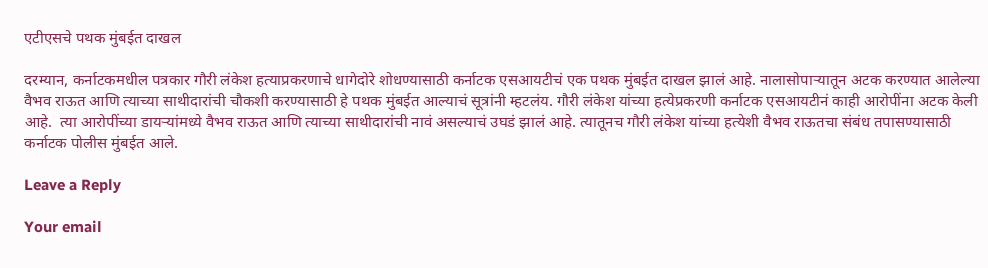एटीएसचे पथक मुंबईत दाखल

दरम्यान, कर्नाटकमधील पत्रकार गौरी लंकेश हत्याप्रकरणाचे धागेदोरे शोधण्यासाठी कर्नाटक एसआयटीचं एक पथक मुंबईत दाखल झालं आहे. नालासोपाऱ्यातून अटक करण्यात आलेल्या वैभव राऊत आणि त्याच्या साथीदारांची चौकशी करण्यासाठी हे पथक मुंबईत आल्याचं सूत्रांनी म्हटलंय. गौरी लंकेश यांच्या हत्येप्रकरणी कर्नाटक एसआयटीनं काही आरोपींना अटक केली आहे.  त्या आरोपींच्या डायऱ्यांमध्ये वैभव राऊत आणि त्याच्या साथीदारांची नावं असल्याचं उघडं झालं आहे. त्यातूनच गौरी लंकेश यांच्या हत्येशी वैभव राऊतचा संबंध तपासण्यासाठी कर्नाटक पोलीस मुंबईत आले.

Leave a Reply

Your email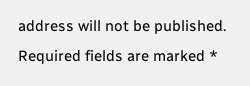address will not be published. Required fields are marked *